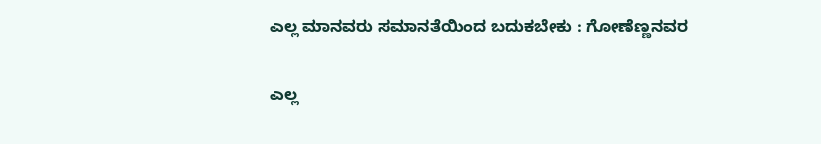ಎಲ್ಲ ಮಾನವರು ಸಮಾನತೆಯಿಂದ ಬದುಕಬೇಕು : ಗೋಣೆಣ್ಣನವರ

ಎಲ್ಲ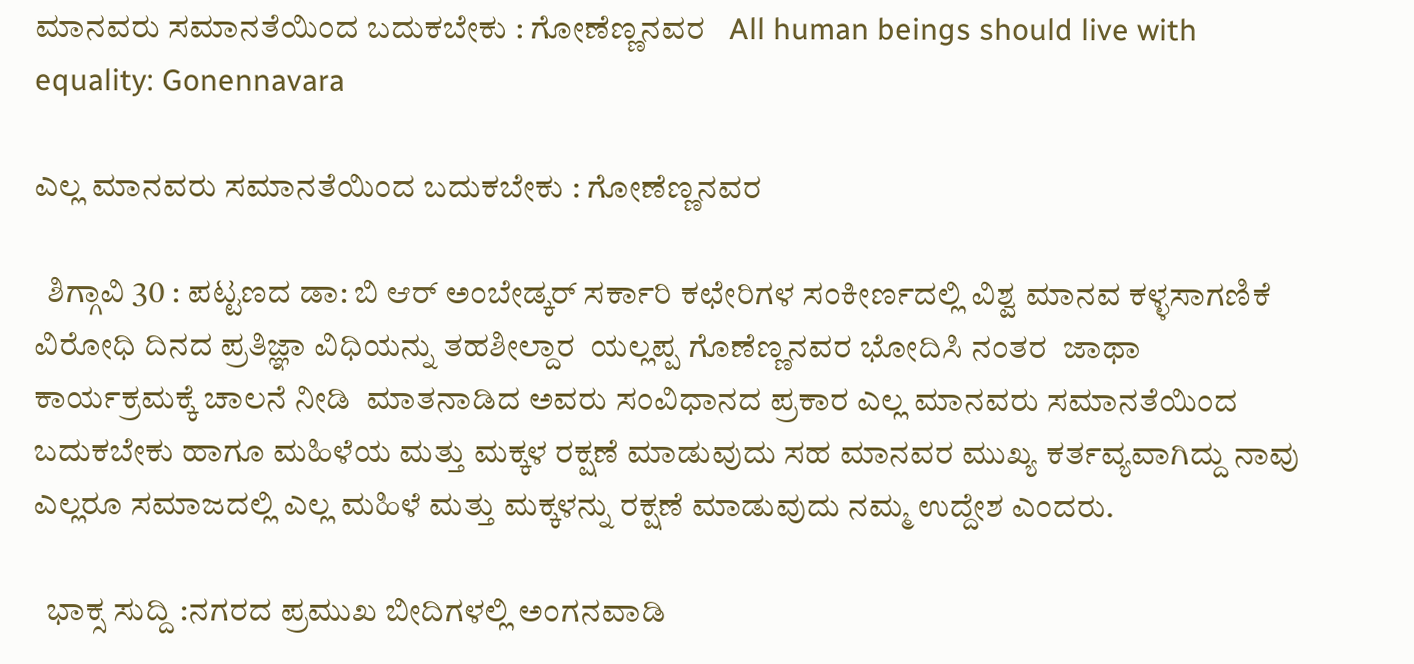ಮಾನವರು ಸಮಾನತೆಯಿಂದ ಬದುಕಬೇಕು : ಗೋಣೆಣ್ಣನವರ   All human beings should live with equality: Gonennavara

ಎಲ್ಲ ಮಾನವರು ಸಮಾನತೆಯಿಂದ ಬದುಕಬೇಕು : ಗೋಣೆಣ್ಣನವರ

  ಶಿಗ್ಗಾವಿ 30 : ಪಟ್ಟಣದ ಡಾ: ಬಿ ಆರ್ ಅಂಬೇಡ್ಕರ್ ಸರ್ಕಾರಿ ಕಛೇರಿಗಳ ಸಂಕೀರ್ಣದಲ್ಲಿ ವಿಶ್ವ ಮಾನವ ಕಳ್ಳಸಾಗಣಿಕೆ ವಿರೋಧಿ ದಿನದ ಪ್ರತಿಜ್ಞಾ ವಿಧಿಯನ್ನು ತಹಶೀಲ್ದಾರ  ಯಲ್ಲಪ್ಪ ಗೊಣೆಣ್ಣನವರ ಭೋದಿಸಿ ನಂತರ  ಜಾಥಾ ಕಾರ್ಯಕ್ರಮಕ್ಕೆ ಚಾಲನೆ ನೀಡಿ  ಮಾತನಾಡಿದ ಅವರು ಸಂವಿಧಾನದ ಪ್ರಕಾರ ಎಲ್ಲ ಮಾನವರು ಸಮಾನತೆಯಿಂದ ಬದುಕಬೇಕು ಹಾಗೂ ಮಹಿಳೆಯ ಮತ್ತು ಮಕ್ಕಳ ರಕ್ಷಣೆ ಮಾಡುವುದು ಸಹ ಮಾನವರ ಮುಖ್ಯ ಕರ್ತವ್ಯವಾಗಿದ್ದು ನಾವು ಎಲ್ಲರೂ ಸಮಾಜದಲ್ಲಿ ಎಲ್ಲ ಮಹಿಳೆ ಮತ್ತು ಮಕ್ಕಳನ್ನು ರಕ್ಷಣೆ ಮಾಡುವುದು ನಮ್ಮ ಉದ್ದೇಶ ಎಂದರು.

  ಭಾಕ್ಸ ಸುದ್ದಿ :ನಗರದ ಪ್ರಮುಖ ಬೀದಿಗಳಲ್ಲಿ ಅಂಗನವಾಡಿ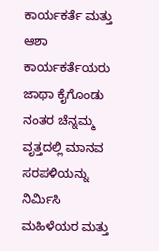ಕಾರ್ಯಕರ್ತೆ ಮತ್ತು ಆಶಾ ಕಾರ್ಯಕರ್ತೆಯರು  ಜಾಥಾ ಕೈಗೊಂಡು  ನಂತರ ಚೆನ್ನಮ್ಮ ವೃತ್ತದಲ್ಲಿ ಮಾನವ ಸರಪಳಿಯನ್ನು ನಿರ್ಮಿಸಿ ಮಹಿಳೆಯರ ಮತ್ತು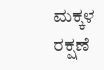ಮಕ್ಕಳ ರಕ್ಷಣೆ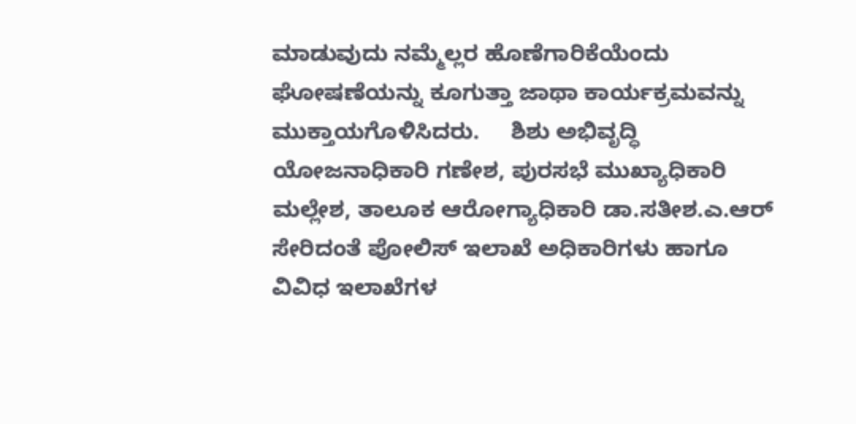ಮಾಡುವುದು ನಮ್ಮೆಲ್ಲರ ಹೊಣೆಗಾರಿಕೆಯೆಂದು ಘೋಷಣೆಯನ್ನು ಕೂಗುತ್ತಾ ಜಾಥಾ ಕಾರ್ಯಕ್ರಮವನ್ನು ಮುಕ್ತಾಯಗೊಳಿಸಿದರು.     ಶಿಶು ಅಭಿವೃದ್ಧಿ ಯೋಜನಾಧಿಕಾರಿ ಗಣೇಶ, ಪುರಸಭೆ ಮುಖ್ಯಾಧಿಕಾರಿ ಮಲ್ಲೇಶ, ತಾಲೂಕ ಆರೋಗ್ಯಾಧಿಕಾರಿ ಡಾ.ಸತೀಶ.ಎ.ಆರ್ ಸೇರಿದಂತೆ ಪೋಲಿಸ್ ಇಲಾಖೆ ಅಧಿಕಾರಿಗಳು ಹಾಗೂ ವಿವಿಧ ಇಲಾಖೆಗಳ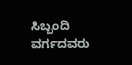ಸಿಬ್ಬಂದಿ ವರ್ಗದವರು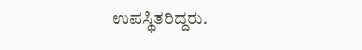ಉಪಸ್ಥಿತರಿದ್ದರು.